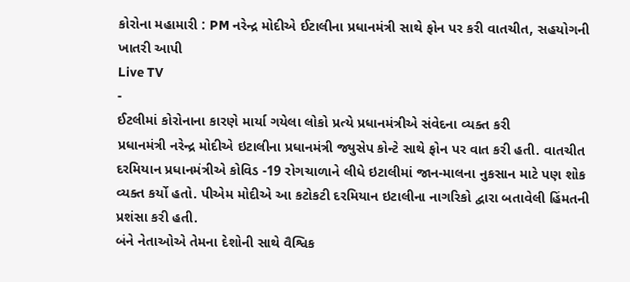કોરોના મહામારી : PM નરેન્દ્ર મોદીએ ઈટાલીના પ્રધાનમંત્રી સાથે ફોન પર કરી વાતચીત, સહયોગની ખાતરી આપી
Live TV
-
ઈટલીમાં કોરોનાના કારણે માર્યા ગયેલા લોકો પ્રત્યે પ્રધાનમંત્રીએ સંવેદના વ્યક્ત કરી
પ્રધાનમંત્રી નરેન્દ્ર મોદીએ ઇટાલીના પ્રધાનમંત્રી જ્યુસેપ કોન્ટે સાથે ફોન પર વાત કરી હતી. વાતચીત દરમિયાન પ્રધાનમંત્રીએ કોવિડ -19 રોગચાળાને લીધે ઇટાલીમાં જાન-માલના નુકસાન માટે પણ શોક વ્યક્ત કર્યો હતો. પીએમ મોદીએ આ કટોકટી દરમિયાન ઇટાલીના નાગરિકો દ્વારા બતાવેલી હિંમતની પ્રશંસા કરી હતી.
બંને નેતાઓએ તેમના દેશોની સાથે વૈશ્વિક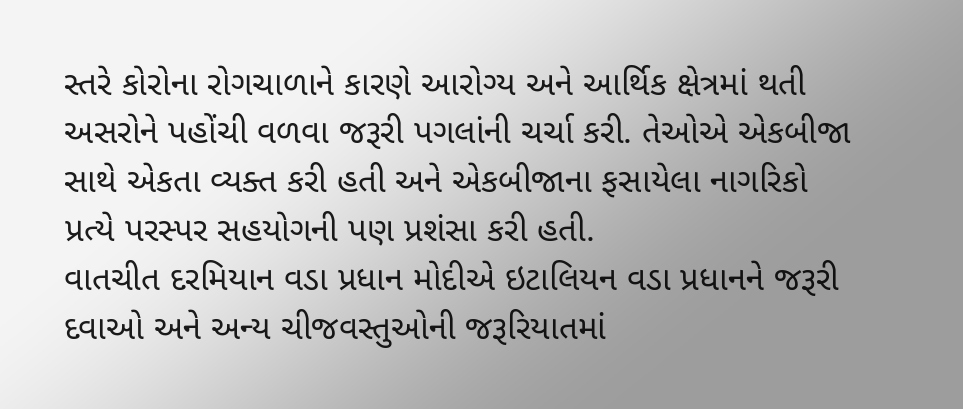સ્તરે કોરોના રોગચાળાને કારણે આરોગ્ય અને આર્થિક ક્ષેત્રમાં થતી અસરોને પહોંચી વળવા જરૂરી પગલાંની ચર્ચા કરી. તેઓએ એકબીજા સાથે એકતા વ્યક્ત કરી હતી અને એકબીજાના ફસાયેલા નાગરિકો પ્રત્યે પરસ્પર સહયોગની પણ પ્રશંસા કરી હતી.
વાતચીત દરમિયાન વડા પ્રધાન મોદીએ ઇટાલિયન વડા પ્રધાનને જરૂરી દવાઓ અને અન્ય ચીજવસ્તુઓની જરૂરિયાતમાં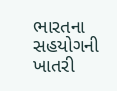ભારતના સહયોગની ખાતરી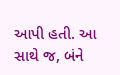આપી હતી. આ સાથે જ, બંને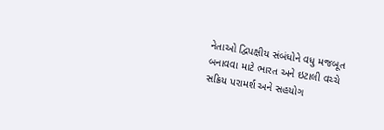નેતાઓ દ્વિપક્ષીય સંબંધોને વધુ મજબૂત બનાવવા માટે ભારત અને ઇટાલી વચ્ચે સક્રિય પરામર્શ અને સહયોગ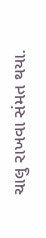ચાલુ રાખવા સંમત થયા.